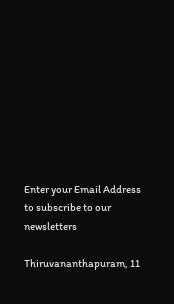Enter your Email Address to subscribe to our newsletters

Thiruvananthapuram, 11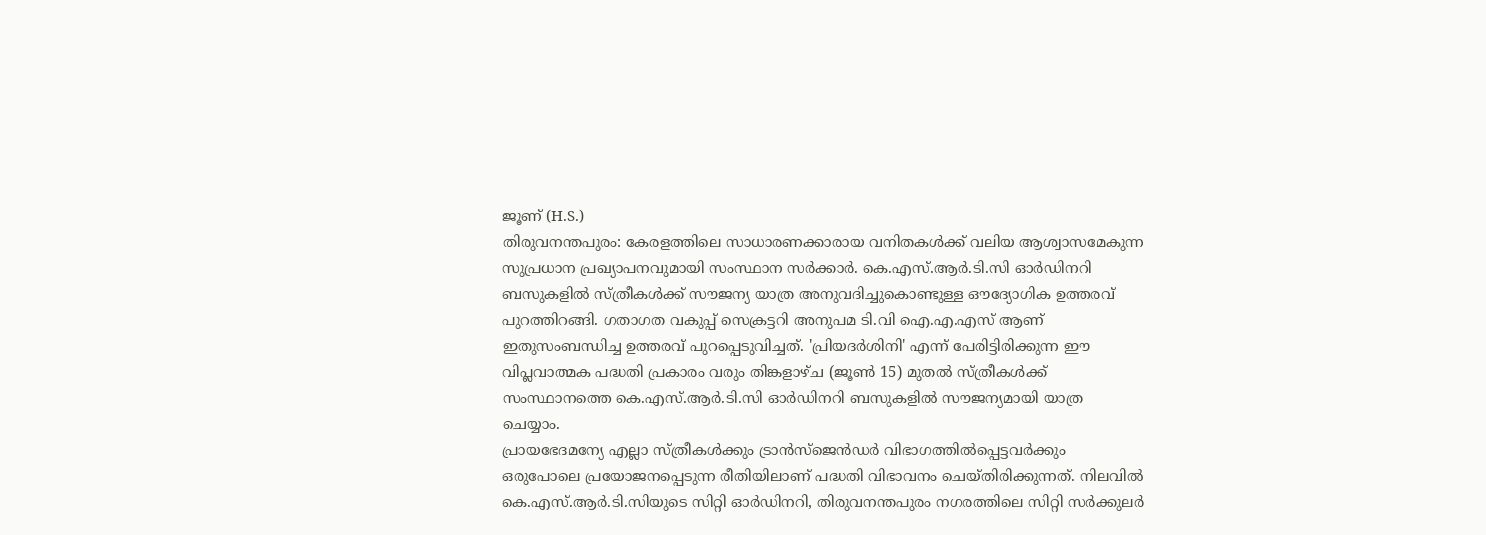ജൂണ് (H.S.)
തിരുവനന്തപുരം: കേരളത്തിലെ സാധാരണക്കാരായ വനിതകൾക്ക് വലിയ ആശ്വാസമേകുന്ന സുപ്രധാന പ്രഖ്യാപനവുമായി സംസ്ഥാന സർക്കാർ. കെ.എസ്.ആർ.ടി.സി ഓർഡിനറി ബസുകളിൽ സ്ത്രീകൾക്ക് സൗജന്യ യാത്ര അനുവദിച്ചുകൊണ്ടുള്ള ഔദ്യോഗിക ഉത്തരവ് പുറത്തിറങ്ങി. ഗതാഗത വകുപ്പ് സെക്രട്ടറി അനുപമ ടി.വി ഐ.എ.എസ് ആണ് ഇതുസംബന്ധിച്ച ഉത്തരവ് പുറപ്പെടുവിച്ചത്. 'പ്രിയദർശിനി' എന്ന് പേരിട്ടിരിക്കുന്ന ഈ വിപ്ലവാത്മക പദ്ധതി പ്രകാരം വരും തിങ്കളാഴ്ച (ജൂൺ 15) മുതൽ സ്ത്രീകൾക്ക് സംസ്ഥാനത്തെ കെ.എസ്.ആർ.ടി.സി ഓർഡിനറി ബസുകളിൽ സൗജന്യമായി യാത്ര ചെയ്യാം.
പ്രായഭേദമന്യേ എല്ലാ സ്ത്രീകൾക്കും ട്രാൻസ്ജെൻഡർ വിഭാഗത്തിൽപ്പെട്ടവർക്കും ഒരുപോലെ പ്രയോജനപ്പെടുന്ന രീതിയിലാണ് പദ്ധതി വിഭാവനം ചെയ്തിരിക്കുന്നത്. നിലവിൽ കെ.എസ്.ആർ.ടി.സിയുടെ സിറ്റി ഓർഡിനറി, തിരുവനന്തപുരം നഗരത്തിലെ സിറ്റി സർക്കുലർ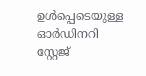ഉൾപ്പെടെയുള്ള ഓർഡിനറി സ്റ്റേജ്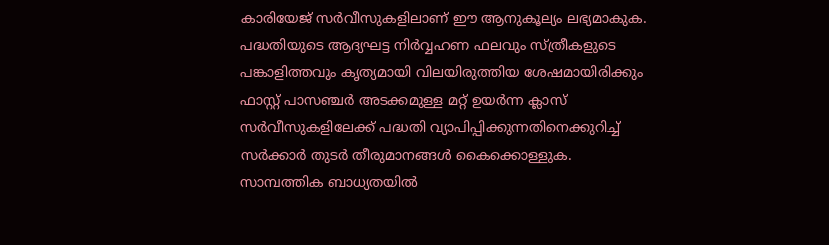കാരിയേജ് സർവീസുകളിലാണ് ഈ ആനുകൂല്യം ലഭ്യമാകുക. പദ്ധതിയുടെ ആദ്യഘട്ട നിർവ്വഹണ ഫലവും സ്ത്രീകളുടെ പങ്കാളിത്തവും കൃത്യമായി വിലയിരുത്തിയ ശേഷമായിരിക്കും ഫാസ്റ്റ് പാസഞ്ചർ അടക്കമുള്ള മറ്റ് ഉയർന്ന ക്ലാസ് സർവീസുകളിലേക്ക് പദ്ധതി വ്യാപിപ്പിക്കുന്നതിനെക്കുറിച്ച് സർക്കാർ തുടർ തീരുമാനങ്ങൾ കൈക്കൊള്ളുക.
സാമ്പത്തിക ബാധ്യതയിൽ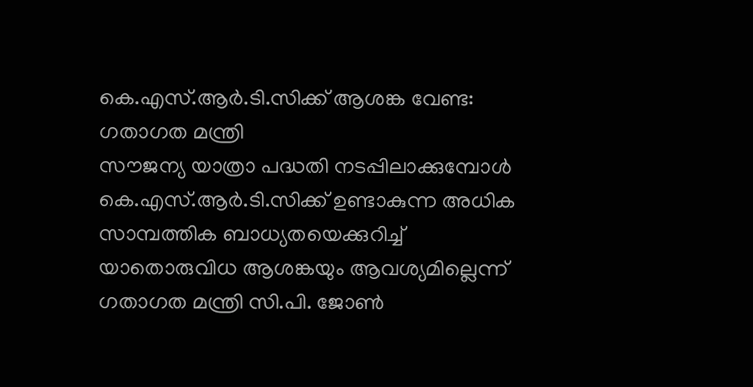കെ.എസ്.ആർ.ടി.സിക്ക് ആശങ്ക വേണ്ട: ഗതാഗത മന്ത്രി
സൗജന്യ യാത്രാ പദ്ധതി നടപ്പിലാക്കുമ്പോൾ കെ.എസ്.ആർ.ടി.സിക്ക് ഉണ്ടാകുന്ന അധിക സാമ്പത്തിക ബാധ്യതയെക്കുറിച്ച് യാതൊരുവിധ ആശങ്കയും ആവശ്യമില്ലെന്ന് ഗതാഗത മന്ത്രി സി.പി. ജോൺ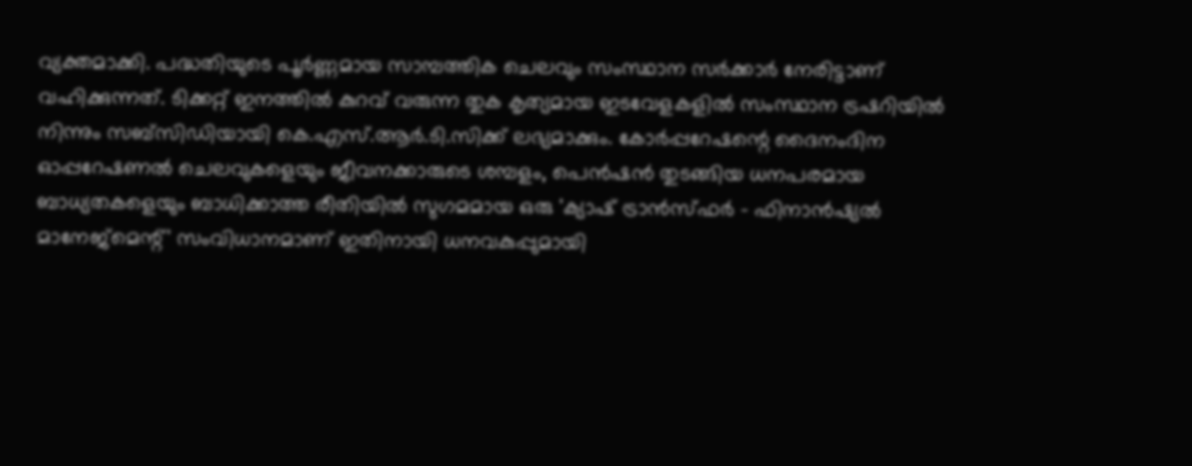വ്യക്തമാക്കി. പദ്ധതിയുടെ പൂർണ്ണമായ സാമ്പത്തിക ചെലവും സംസ്ഥാന സർക്കാർ നേരിട്ടാണ് വഹിക്കുന്നത്. ടിക്കറ്റ് ഇനത്തിൽ കുറവ് വരുന്ന തുക കൃത്യമായ ഇടവേളകളിൽ സംസ്ഥാന ട്രഷറിയിൽ നിന്നും സബ്സിഡിയായി കെ.എസ്.ആർ.ടി.സിക്ക് ലഭ്യമാക്കും. കോർപ്പറേഷന്റെ ദൈനംദിന ഓപ്പറേഷണൽ ചെലവുകളെയും ജീവനക്കാരുടെ ശമ്പളം, പെൻഷൻ തുടങ്ങിയ ധനപരമായ ബാധ്യതകളെയും ബാധിക്കാത്ത രീതിയിൽ സുഗമമായ ഒരു 'ക്യാഷ് ട്രാൻസ്ഫർ – ഫിനാൻഷ്യൽ മാനേജ്മെന്റ്' സംവിധാനമാണ് ഇതിനായി ധനവകുപ്പുമായി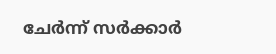ചേർന്ന് സർക്കാർ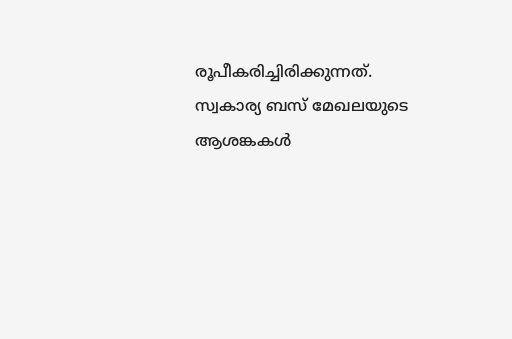രൂപീകരിച്ചിരിക്കുന്നത്.
സ്വകാര്യ ബസ് മേഖലയുടെ ആശങ്കകൾ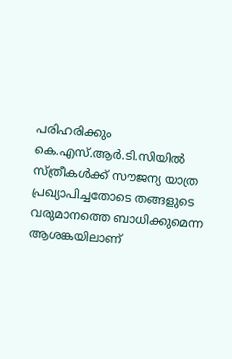പരിഹരിക്കും
കെ.എസ്.ആർ.ടി.സിയിൽ സ്ത്രീകൾക്ക് സൗജന്യ യാത്ര പ്രഖ്യാപിച്ചതോടെ തങ്ങളുടെ വരുമാനത്തെ ബാധിക്കുമെന്ന ആശങ്കയിലാണ്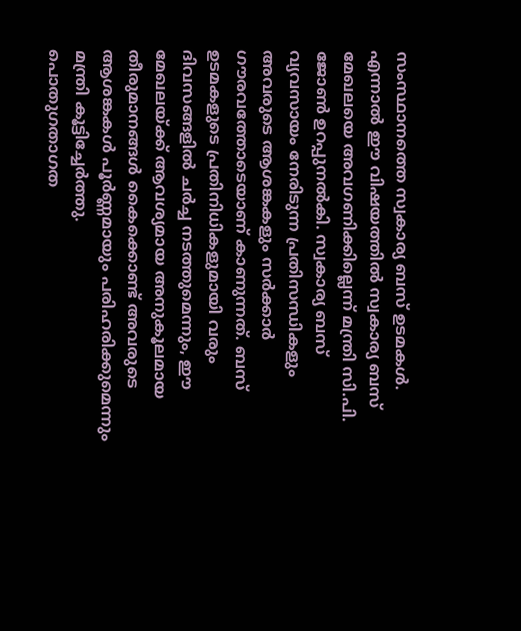സംസ്ഥാനത്തെ സ്വകാര്യ ബസ് ഉടമകൾ. എന്നാൽ ഈ വിഷയത്തിൽ സ്വകാര്യ ബസ് മേഖലയെ അവഗണിക്കില്ലെന്ന് മന്ത്രി സി.പി. ജോൺ ഉറപ്പുനൽകി. സ്വകാര്യ ബസ് വ്യവസായം നേരിടുന്ന പ്രതിസന്ധികളും അവരുടെ ആശങ്കകളും സർക്കാർ ഗൗരവത്തോടെയാണ് കാണുന്നത്. ബസ് ഉടമകളുടെ പ്രതിനിധികളുമായി വരും ദിവസങ്ങളിൽ ചർച്ച നടത്തുമെന്നും, ഈ മേഖലയ്ക്ക് ആവശ്യമായ അനുകൂലമായ തീരുമാനങ്ങൾ കൈക്കൊണ്ട് അവരുടെ ആശങ്കകൾ പൂർണ്ണമായും പരിഹരിക്കുമെന്നും മന്ത്രി കൂട്ടിച്ചേർത്തു.
പൊതുഗതാഗത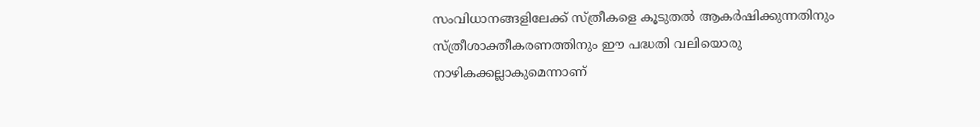സംവിധാനങ്ങളിലേക്ക് സ്ത്രീകളെ കൂടുതൽ ആകർഷിക്കുന്നതിനും സ്ത്രീശാക്തീകരണത്തിനും ഈ പദ്ധതി വലിയൊരു നാഴികക്കല്ലാകുമെന്നാണ്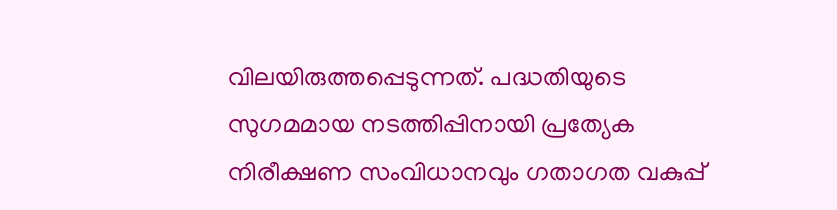വിലയിരുത്തപ്പെടുന്നത്. പദ്ധതിയുടെ സുഗമമായ നടത്തിപ്പിനായി പ്രത്യേക നിരീക്ഷണ സംവിധാനവും ഗതാഗത വകുപ്പ്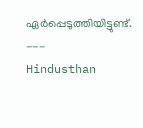ഏർപ്പെടുത്തിയിട്ടുണ്ട്.
---
Hindusthan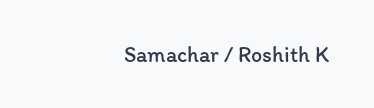Samachar / Roshith K